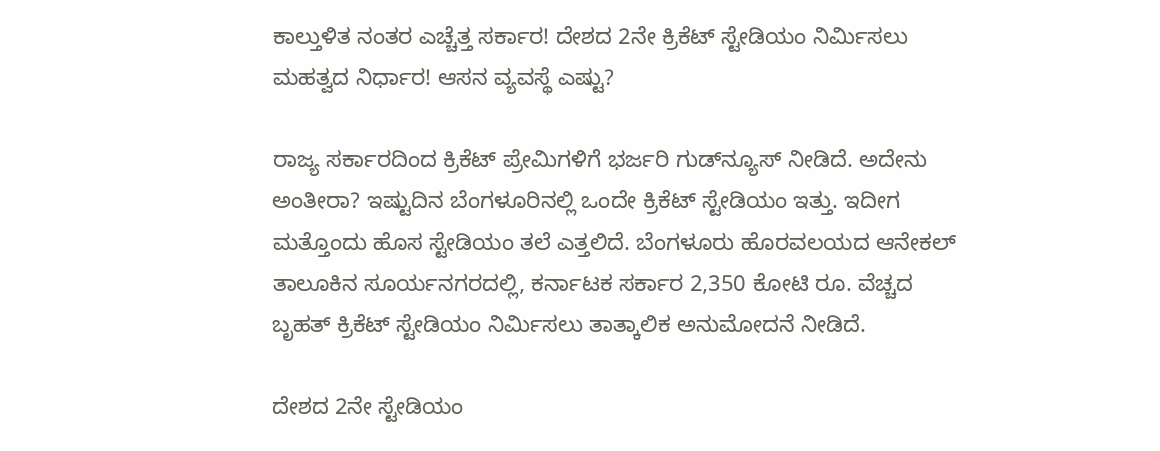ಕಾಲ್ತುಳಿತ ನಂತರ ಎಚ್ಚೆತ್ತ ಸರ್ಕಾರ! ದೇಶದ 2ನೇ ಕ್ರಿಕೆಟ್ ಸ್ಟೇಡಿಯಂ ನಿರ್ಮಿಸಲು ಮಹತ್ವದ ನಿರ್ಧಾರ! ಆಸನ ವ್ಯವಸ್ಥೆ ಎಷ್ಟು?

ರಾಜ್ಯ ಸರ್ಕಾರದಿಂದ ಕ್ರಿಕೆಟ್ ಪ್ರೇಮಿಗಳಿಗೆ ಭರ್ಜರಿ ಗುಡ್‌ನ್ಯೂಸ್ ನೀಡಿದೆ. ಅದೇನು ಅಂತೀರಾ? ಇಷ್ಟುದಿನ ಬೆಂಗಳೂರಿನಲ್ಲಿ ಒಂದೇ ಕ್ರಿಕೆಟ್ ಸ್ಟೇಡಿಯಂ ಇತ್ತು. ಇದೀಗ ಮತ್ತೊಂದು ಹೊಸ ಸ್ಟೇಡಿಯಂ ತಲೆ ಎತ್ತಲಿದೆ. ಬೆಂಗಳೂರು ಹೊರವಲಯದ ಆನೇಕಲ್ ತಾಲೂಕಿನ ಸೂರ್ಯನಗರದಲ್ಲಿ, ಕರ್ನಾಟಕ ಸರ್ಕಾರ 2,350 ಕೋಟಿ ರೂ. ವೆಚ್ಚದ ಬೃಹತ್ ಕ್ರಿಕೆಟ್ ಸ್ಟೇಡಿಯಂ ನಿರ್ಮಿಸಲು ತಾತ್ಕಾಲಿಕ ಅನುಮೋದನೆ ನೀಡಿದೆ.

ದೇಶದ 2ನೇ ಸ್ಟೇಡಿಯಂ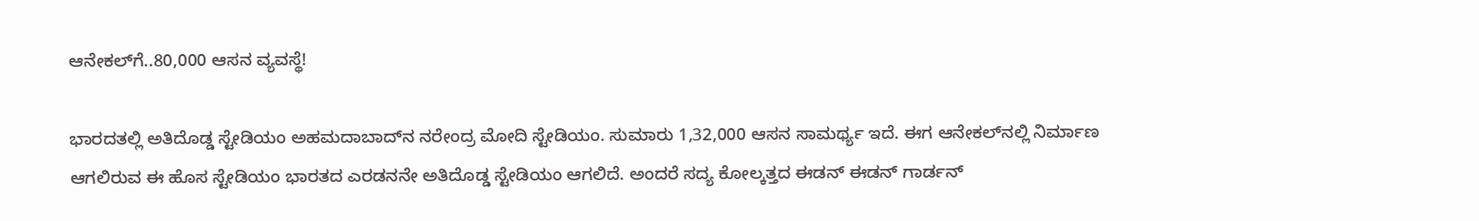ಆನೇಕಲ್‌ಗೆ..80,000 ಆಸನ ವ್ಯವಸ್ಥೆ!

ಭಾರದತಲ್ಲಿ ಅತಿದೊಡ್ಡ ಸ್ಟೇಡಿಯಂ ಅಹಮದಾಬಾದ್‌ನ ನರೇಂದ್ರ ಮೋದಿ ಸ್ಟೇಡಿಯಂ. ಸುಮಾರು 1,32,000 ಆಸನ ಸಾಮರ್ಥ್ಯ ಇದೆ. ಈಗ ಆನೇಕಲ್‌ನಲ್ಲಿ ನಿರ್ಮಾಣ ಆಗಲಿರುವ ಈ ಹೊಸ ಸ್ಟೇಡಿಯಂ ಭಾರತದ ಎರಡನನೇ ಅತಿದೊಡ್ಡ ಸ್ಟೇಡಿಯಂ ಆಗಲಿದೆ. ಅಂದರೆ ಸದ್ಯ ಕೋಲ್ಕತ್ತದ ಈಡನ್ ಈಡನ್ ಗಾರ್ಡನ್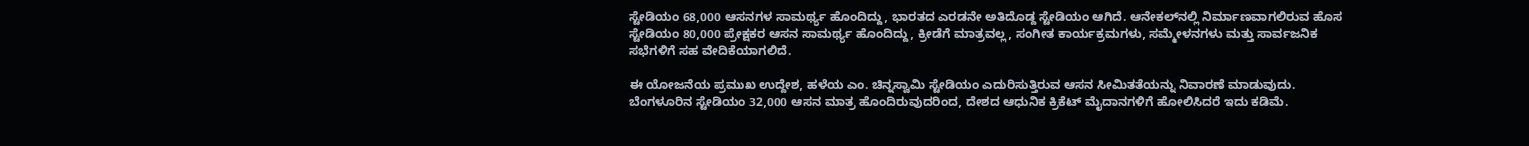ಸ್ಟೇಡಿಯಂ 68,000 ಆಸನಗಳ ಸಾಮರ್ಥ್ಯ ಹೊಂದಿದ್ದು, ಭಾರತದ ಎರಡನೇ ಅತಿದೊಡ್ದ ಸ್ಟೇಡಿಯಂ ಆಗಿದೆ. ಆನೇಕಲ್‌ನಲ್ಲಿ ನಿರ್ಮಾಣವಾಗಲಿರುವ ಹೊಸ ಸ್ಟೇಡಿಯಂ 80,000 ಪ್ರೇಕ್ಷಕರ ಆಸನ ಸಾಮರ್ಥ್ಯ ಹೊಂದಿದ್ದು, ಕ್ರೀಡೆಗೆ ಮಾತ್ರವಲ್ಲ, ಸಂಗೀತ ಕಾರ್ಯಕ್ರಮಗಳು, ಸಮ್ಮೇಳನಗಳು ಮತ್ತು ಸಾರ್ವಜನಿಕ ಸಭೆಗಳಿಗೆ ಸಹ ವೇದಿಕೆಯಾಗಲಿದೆ.

ಈ ಯೋಜನೆಯ ಪ್ರಮುಖ ಉದ್ದೇಶ, ಹಳೆಯ ಎಂ. ಚಿನ್ನಸ್ವಾಮಿ ಸ್ಟೇಡಿಯಂ ಎದುರಿಸುತ್ತಿರುವ ಆಸನ ಸೀಮಿತತೆಯನ್ನು ನಿವಾರಣೆ ಮಾಡುವುದು. ಬೆಂಗಳೂರಿನ ಸ್ಟೇಡಿಯಂ 32,000 ಆಸನ ಮಾತ್ರ ಹೊಂದಿರುವುದರಿಂದ, ದೇಶದ ಆಧುನಿಕ ಕ್ರಿಕೆಟ್ ಮೈದಾನಗಳಿಗೆ ಹೋಲಿಸಿದರೆ ಇದು ಕಡಿಮೆ.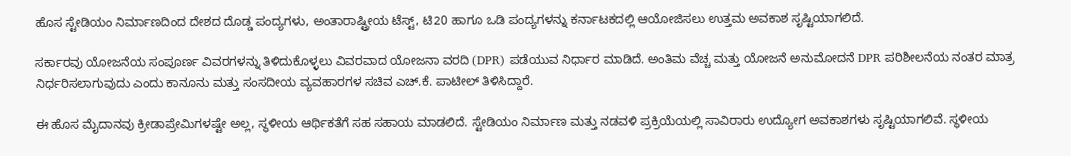ಹೊಸ ಸ್ಟೇಡಿಯಂ ನಿರ್ಮಾಣದಿಂದ ದೇಶದ ದೊಡ್ಡ ಪಂದ್ಯಗಳು, ಅಂತಾರಾಷ್ಟ್ರೀಯ ಟೆಸ್ಟ್, ಟಿ20 ಹಾಗೂ ಒಡಿ ಪಂದ್ಯಗಳನ್ನು ಕರ್ನಾಟಕದಲ್ಲಿ ಆಯೋಜಿಸಲು ಉತ್ತಮ ಅವಕಾಶ ಸೃಷ್ಟಿಯಾಗಲಿದೆ.

ಸರ್ಕಾರವು ಯೋಜನೆಯ ಸಂಪೂರ್ಣ ವಿವರಗಳನ್ನು ತಿಳಿದುಕೊಳ್ಳಲು ವಿವರವಾದ ಯೋಜನಾ ವರದಿ (DPR) ಪಡೆಯುವ ನಿರ್ಧಾರ ಮಾಡಿದೆ. ಅಂತಿಮ ವೆಚ್ಚ ಮತ್ತು ಯೋಜನೆ ಅನುಮೋದನೆ DPR ಪರಿಶೀಲನೆಯ ನಂತರ ಮಾತ್ರ ನಿರ್ಧರಿಸಲಾಗುವುದು ಎಂದು ಕಾನೂನು ಮತ್ತು ಸಂಸದೀಯ ವ್ಯವಹಾರಗಳ ಸಚಿವ ಎಚ್.ಕೆ. ಪಾಟೀಲ್ ತಿಳಿಸಿದ್ದಾರೆ.

ಈ ಹೊಸ ಮೈದಾನವು ಕ್ರೀಡಾಪ್ರೇಮಿಗಳಷ್ಟೇ ಅಲ್ಲ, ಸ್ಥಳೀಯ ಆರ್ಥಿಕತೆಗೆ ಸಹ ಸಹಾಯ ಮಾಡಲಿದೆ. ಸ್ಟೇಡಿಯಂ ನಿರ್ಮಾಣ ಮತ್ತು ನಡವಳಿ ಪ್ರಕ್ರಿಯೆಯಲ್ಲಿ ಸಾವಿರಾರು ಉದ್ಯೋಗ ಅವಕಾಶಗಳು ಸೃಷ್ಟಿಯಾಗಲಿವೆ. ಸ್ಥಳೀಯ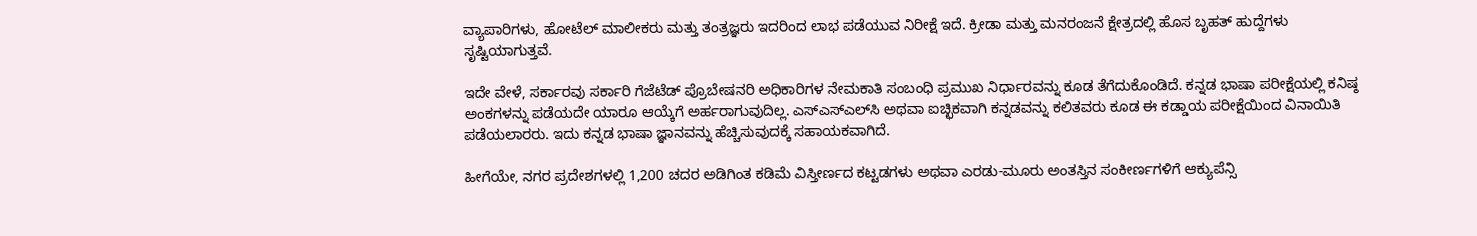ವ್ಯಾಪಾರಿಗಳು, ಹೋಟೆಲ್ ಮಾಲೀಕರು ಮತ್ತು ತಂತ್ರಜ್ಞರು ಇದರಿಂದ ಲಾಭ ಪಡೆಯುವ ನಿರೀಕ್ಷೆ ಇದೆ. ಕ್ರೀಡಾ ಮತ್ತು ಮನರಂಜನೆ ಕ್ಷೇತ್ರದಲ್ಲಿ ಹೊಸ ಬೃಹತ್ ಹುದ್ದೆಗಳು ಸೃಷ್ಟಿಯಾಗುತ್ತವೆ.

ಇದೇ ವೇಳೆ, ಸರ್ಕಾರವು ಸರ್ಕಾರಿ ಗೆಜೆಟೆಡ್ ಪ್ರೊಬೇಷನರಿ ಅಧಿಕಾರಿಗಳ ನೇಮಕಾತಿ ಸಂಬಂಧಿ ಪ್ರಮುಖ ನಿರ್ಧಾರವನ್ನು ಕೂಡ ತೆಗೆದುಕೊಂಡಿದೆ. ಕನ್ನಡ ಭಾಷಾ ಪರೀಕ್ಷೆಯಲ್ಲಿ ಕನಿಷ್ಠ ಅಂಕಗಳನ್ನು ಪಡೆಯದೇ ಯಾರೂ ಆಯ್ಕೆಗೆ ಅರ್ಹರಾಗುವುದಿಲ್ಲ. ಎಸ್‌ಎಸ್‌ಎಲ್‌ಸಿ ಅಥವಾ ಐಚ್ಛಿಕವಾಗಿ ಕನ್ನಡವನ್ನು ಕಲಿತವರು ಕೂಡ ಈ ಕಡ್ಡಾಯ ಪರೀಕ್ಷೆಯಿಂದ ವಿನಾಯಿತಿ ಪಡೆಯಲಾರರು. ಇದು ಕನ್ನಡ ಭಾಷಾ ಜ್ಞಾನವನ್ನು ಹೆಚ್ಚಿಸುವುದಕ್ಕೆ ಸಹಾಯಕವಾಗಿದೆ.

ಹೀಗೆಯೇ, ನಗರ ಪ್ರದೇಶಗಳಲ್ಲಿ 1,200 ಚದರ ಅಡಿಗಿಂತ ಕಡಿಮೆ ವಿಸ್ತೀರ್ಣದ ಕಟ್ಟಡಗಳು ಅಥವಾ ಎರಡು-ಮೂರು ಅಂತಸ್ತಿನ ಸಂಕೀರ್ಣಗಳಿಗೆ ಆಕ್ಯುಪೆನ್ಸಿ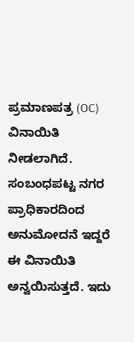ಪ್ರಮಾಣಪತ್ರ (OC) ವಿನಾಯಿತಿ ನೀಡಲಾಗಿದೆ. ಸಂಬಂಧಪಟ್ಟ ನಗರ ಪ್ರಾಧಿಕಾರದಿಂದ ಅನುಮೋದನೆ ಇದ್ದರೆ ಈ ವಿನಾಯಿತಿ ಅನ್ವಯಿಸುತ್ತದೆ. ಇದು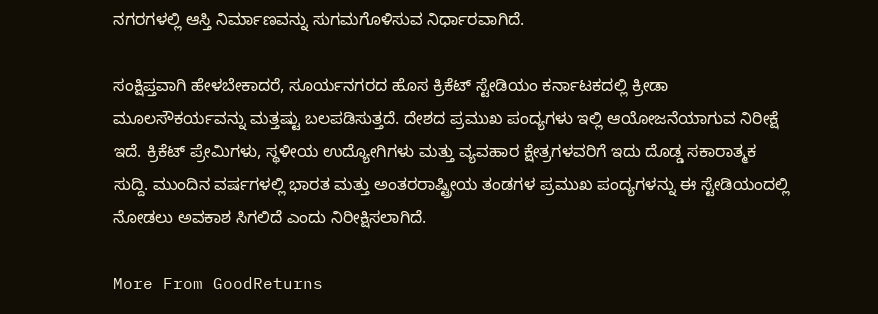ನಗರಗಳಲ್ಲಿ ಆಸ್ತಿ ನಿರ್ಮಾಣವನ್ನು ಸುಗಮಗೊಳಿಸುವ ನಿರ್ಧಾರವಾಗಿದೆ.

ಸಂಕ್ಷಿಪ್ತವಾಗಿ ಹೇಳಬೇಕಾದರೆ, ಸೂರ್ಯನಗರದ ಹೊಸ ಕ್ರಿಕೆಟ್ ಸ್ಟೇಡಿಯಂ ಕರ್ನಾಟಕದಲ್ಲಿ ಕ್ರೀಡಾ ಮೂಲಸೌಕರ್ಯವನ್ನು ಮತ್ತಷ್ಟು ಬಲಪಡಿಸುತ್ತದೆ. ದೇಶದ ಪ್ರಮುಖ ಪಂದ್ಯಗಳು ಇಲ್ಲಿ ಆಯೋಜನೆಯಾಗುವ ನಿರೀಕ್ಷೆ ಇದೆ. ಕ್ರಿಕೆಟ್ ಪ್ರೇಮಿಗಳು, ಸ್ಥಳೀಯ ಉದ್ಯೋಗಿಗಳು ಮತ್ತು ವ್ಯವಹಾರ ಕ್ಷೇತ್ರಗಳವರಿಗೆ ಇದು ದೊಡ್ಡ ಸಕಾರಾತ್ಮಕ ಸುದ್ದಿ. ಮುಂದಿನ ವರ್ಷಗಳಲ್ಲಿ ಭಾರತ ಮತ್ತು ಅಂತರರಾಷ್ಟ್ರೀಯ ತಂಡಗಳ ಪ್ರಮುಖ ಪಂದ್ಯಗಳನ್ನು ಈ ಸ್ಟೇಡಿಯಂದಲ್ಲಿ ನೋಡಲು ಅವಕಾಶ ಸಿಗಲಿದೆ ಎಂದು ನಿರೀಕ್ಷಿಸಲಾಗಿದೆ.

More From GoodReturns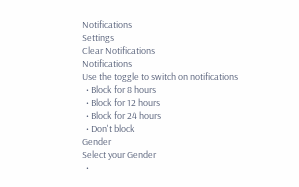Notifications
Settings
Clear Notifications
Notifications
Use the toggle to switch on notifications
  • Block for 8 hours
  • Block for 12 hours
  • Block for 24 hours
  • Don't block
Gender
Select your Gender
  •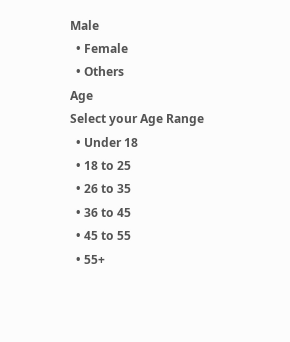Male
  • Female
  • Others
Age
Select your Age Range
  • Under 18
  • 18 to 25
  • 26 to 35
  • 36 to 45
  • 45 to 55
  • 55+